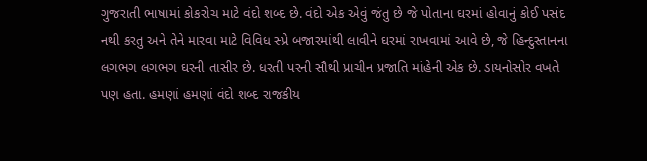ગુજરાતી ભાષામાં કોકરોચ માટે વંદો શબ્દ છે. વંદો એક એવું જંતુ છે જે પોતાના ઘરમાં હોવાનું કોઈ પસંદ નથી કરતુ અને તેને મારવા માટે વિવિધ સ્પ્રે બજારમાંથી લાવીને ઘરમાં રાખવામાં આવે છે, જે હિન્દુસ્તાનના લગભગ લગભગ ઘરની તાસીર છે. ધરતી પરની સૌથી પ્રાચીન પ્રજાતિ માંહેની એક છે. ડાયનોસોર વખતે પણ હતા. હમણાં હમણાં વંદો શબ્દ રાજકીય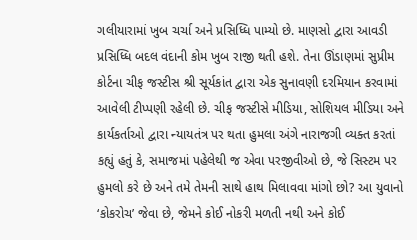ગલીયારામાં ખુબ ચર્ચા અને પ્રસિધ્ધિ પામ્યો છે. માણસો દ્વારા આવડી પ્રસિધ્ધિ બદલ વંદાની કોમ ખુબ રાજી થતી હશે. તેના ઊંડાણમાં સુપ્રીમ કોર્ટના ચીફ જસ્ટીસ શ્રી સૂર્યકાંત દ્વારા એક સુનાવણી દરમિયાન કરવામાં આવેલી ટીપ્પણી રહેલી છે. ચીફ જસ્ટીસે મીડિયા, સોશિયલ મીડિયા અને કાર્યકર્તાઓ દ્વારા ન્યાયતંત્ર પર થતા હુમલા અંગે નારાજગી વ્યક્ત કરતાં કહ્યું હતું કે, સમાજમાં પહેલેથી જ એવા પરજીવીઓ છે, જે સિસ્ટમ પર હુમલો કરે છે અને તમે તેમની સાથે હાથ મિલાવવા માંગો છો? આ યુવાનો ‘કોકરોચ’ જેવા છે, જેમને કોઈ નોકરી મળતી નથી અને કોઈ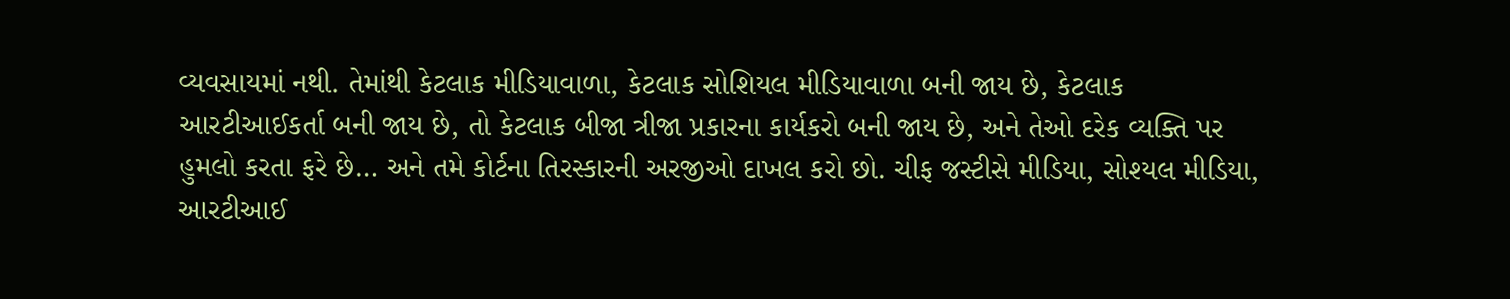વ્યવસાયમાં નથી. તેમાંથી કેટલાક મીડિયાવાળા, કેટલાક સોશિયલ મીડિયાવાળા બની જાય છે, કેટલાક આરટીઆઈકર્તા બની જાય છે, તો કેટલાક બીજા ત્રીજા પ્રકારના કાર્યકરો બની જાય છે, અને તેઓ દરેક વ્યક્તિ પર હુમલો કરતા ફરે છે… અને તમે કોર્ટના તિરસ્કારની અરજીઓ દાખલ કરો છો. ચીફ જસ્ટીસે મીડિયા, સોશ્યલ મીડિયા, આરટીઆઈ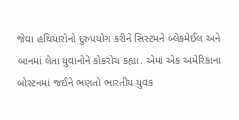જેવા હથિયારોનો દુરુપયોગ કરીને સિસ્ટમને બ્લેકમેઈલ અને બાનમાં લેતા યુવાનોને કોકરોચ કહ્યા. એમાં એક અમેરિકાના બોસ્ટનમાં જઈને ભણતો ભારતીય યુવક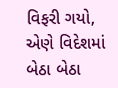વિફરી ગયો, એણે વિદેશમાં બેઠા બેઠા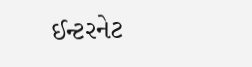ઈન્ટરનેટ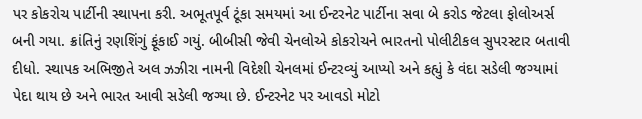પર કોકરોચ પાર્ટીની સ્થાપના કરી. અભૂતપૂર્વ ટૂંકા સમયમાં આ ઈન્ટરનેટ પાર્ટીના સવા બે કરોડ જેટલા ફોલોઅર્સ બની ગયા. ક્રાંતિનું રણશિંગું ફૂંકાઈ ગયું. બીબીસી જેવી ચેનલોએ કોકરોચને ભારતનો પોલીટીકલ સુપરસ્ટાર બતાવી દીધો. સ્થાપક અભિજીતે અલ ઝઝીરા નામની વિદેશી ચેનલમાં ઈન્ટરવ્યું આપ્યો અને કહ્યું કે વંદા સડેલી જગ્યામાં પેદા થાય છે અને ભારત આવી સડેલી જગ્યા છે. ઈન્ટરનેટ પર આવડો મોટો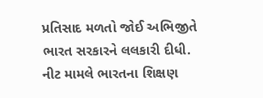પ્રતિસાદ મળતો જોઈ અભિજીતે ભારત સરકારને લલકારી દીધી. નીટ મામલે ભારતના શિક્ષણ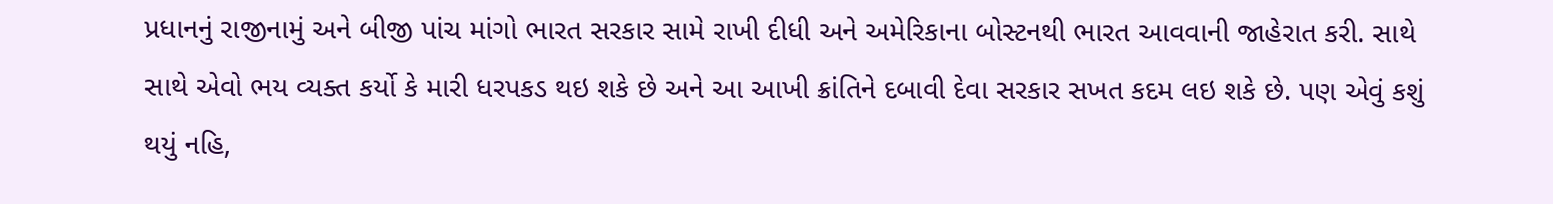પ્રધાનનું રાજીનામું અને બીજી પાંચ માંગો ભારત સરકાર સામે રાખી દીધી અને અમેરિકાના બોસ્ટનથી ભારત આવવાની જાહેરાત કરી. સાથે સાથે એવો ભય વ્યક્ત કર્યો કે મારી ધરપકડ થઇ શકે છે અને આ આખી ક્રાંતિને દબાવી દેવા સરકાર સખત કદમ લઇ શકે છે. પણ એવું કશું થયું નહિ,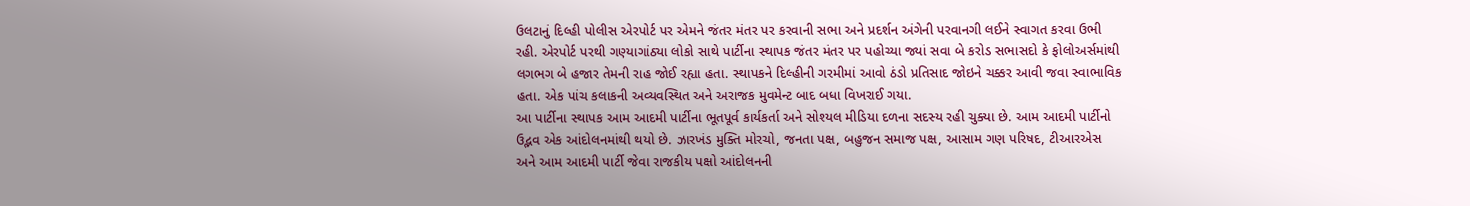ઉલટાનું દિલ્હી પોલીસ એરપોર્ટ પર એમને જંતર મંતર પર કરવાની સભા અને પ્રદર્શન અંગેની પરવાનગી લઈને સ્વાગત કરવા ઉભી રહી. એરપોર્ટ પરથી ગણ્યાગાંઠ્યા લોકો સાથે પાર્ટીના સ્થાપક જંતર મંતર પર પહોચ્યા જ્યાં સવા બે કરોડ સભાસદો કે ફોલોઅર્સમાંથી લગભગ બે હજાર તેમની રાહ જોઈ રહ્યા હતા. સ્થાપકને દિલ્હીની ગરમીમાં આવો ઠંડો પ્રતિસાદ જોઇને ચક્કર આવી જવા સ્વાભાવિક હતા. એક પાંચ કલાકની અવ્યવસ્થિત અને અરાજક મુવમેન્ટ બાદ બધા વિખરાઈ ગયા.
આ પાર્ટીના સ્થાપક આમ આદમી પાર્ટીના ભૂતપૂર્વ કાર્યકર્તા અને સોશ્યલ મીડિયા દળના સદસ્ય રહી ચુક્યા છે. આમ આદમી પાર્ટીનો ઉદ્ભવ એક આંદોલનમાંથી થયો છે. ઝારખંડ મુક્તિ મોરચો, જનતા પક્ષ, બહુજન સમાજ પક્ષ, આસામ ગણ પરિષદ, ટીઆરએસ અને આમ આદમી પાર્ટી જેવા રાજકીય પક્ષો આંદોલનની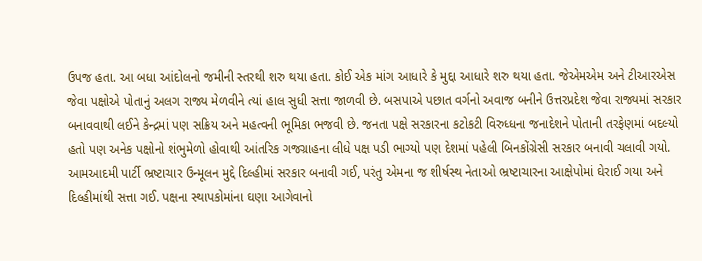ઉપજ હતા. આ બધા આંદોલનો જમીની સ્તરથી શરુ થયા હતા. કોઈ એક માંગ આધારે કે મુદ્દા આધારે શરુ થયા હતા. જેએમએમ અને ટીઆરએસ જેવા પક્ષોએ પોતાનું અલગ રાજ્ય મેળવીને ત્યાં હાલ સુધી સત્તા જાળવી છે. બસપાએ પછાત વર્ગનો અવાજ બનીને ઉત્તરપ્રદેશ જેવા રાજ્યમાં સરકાર બનાવવાથી લઈને કેન્દ્રમાં પણ સક્રિય અને મહત્વની ભૂમિકા ભજવી છે. જનતા પક્ષે સરકારના કટોકટી વિરુધ્ધના જનાદેશને પોતાની તરફેણમાં બદલ્યો હતો પણ અનેક પક્ષોનો શંભુમેળો હોવાથી આંતરિક ગજગ્રાહના લીધે પક્ષ પડી ભાગ્યો પણ દેશમાં પહેલી બિનકોંગ્રેસી સરકાર બનાવી ચલાવી ગયો. આમઆદમી પાર્ટી ભ્રષ્ટાચાર ઉન્મૂલન મુદ્દે દિલ્હીમાં સરકાર બનાવી ગઈ, પરંતુ એમના જ શીર્ષસ્થ નેતાઓ ભ્રષ્ટાચારના આક્ષેપોમાં ઘેરાઈ ગયા અને દિલ્હીમાંથી સત્તા ગઈ. પક્ષના સ્થાપકોમાંના ઘણા આગેવાનો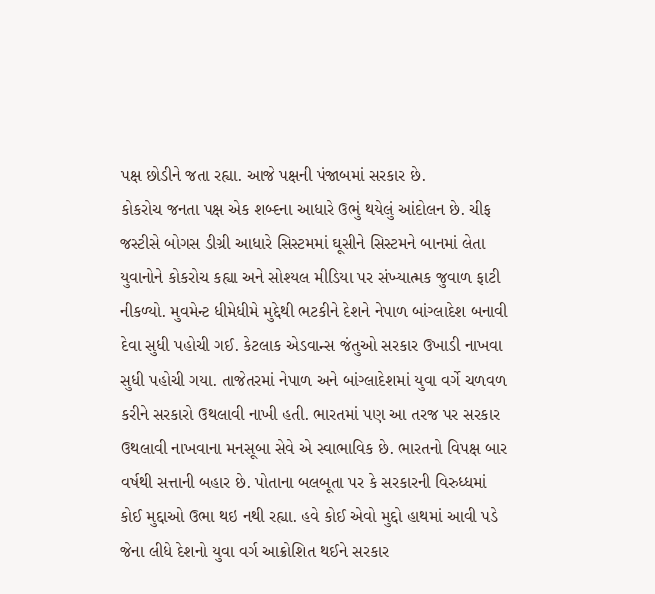પક્ષ છોડીને જતા રહ્યા. આજે પક્ષની પંજાબમાં સરકાર છે.
કોકરોચ જનતા પક્ષ એક શબ્દના આધારે ઉભું થયેલું આંદોલન છે. ચીફ જસ્ટીસે બોગસ ડીગ્રી આધારે સિસ્ટમમાં ઘૂસીને સિસ્ટમને બાનમાં લેતા યુવાનોને કોકરોચ કહ્યા અને સોશ્યલ મીડિયા પર સંખ્યાત્મક જુવાળ ફાટી નીકળ્યો. મુવમેન્ટ ધીમેધીમે મુદ્દેથી ભટકીને દેશને નેપાળ બાંગ્લાદેશ બનાવી દેવા સુધી પહોચી ગઈ. કેટલાક એડવાન્સ જંતુઓ સરકાર ઉખાડી નાખવા સુધી પહોચી ગયા. તાજેતરમાં નેપાળ અને બાંગ્લાદેશમાં યુવા વર્ગે ચળવળ કરીને સરકારો ઉથલાવી નાખી હતી. ભારતમાં પણ આ તરજ પર સરકાર ઉથલાવી નાખવાના મનસૂબા સેવે એ સ્વાભાવિક છે. ભારતનો વિપક્ષ બાર વર્ષથી સત્તાની બહાર છે. પોતાના બલબૂતા પર કે સરકારની વિરુધ્ધમાં કોઈ મુદ્દાઓ ઉભા થઇ નથી રહ્યા. હવે કોઈ એવો મુદ્દો હાથમાં આવી પડે જેના લીધે દેશનો યુવા વર્ગ આક્રોશિત થઈને સરકાર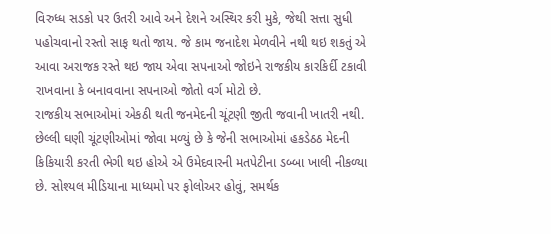વિરુધ્ધ સડકો પર ઉતરી આવે અને દેશને અસ્થિર કરી મુકે, જેથી સત્તા સુધી પહોચવાનો રસ્તો સાફ થતો જાય. જે કામ જનાદેશ મેળવીને નથી થઇ શકતું એ આવા અરાજક રસ્તે થઇ જાય એવા સપનાઓ જોઇને રાજકીય કારકિર્દી ટકાવી રાખવાના કે બનાવવાના સપનાઓ જોતો વર્ગ મોટો છે.
રાજકીય સભાઓમાં એકઠી થતી જનમેદની ચૂંટણી જીતી જવાની ખાતરી નથી. છેલ્લી ઘણી ચૂંટણીઓમાં જોવા મળ્યું છે કે જેની સભાઓમાં હકડેઠઠ મેદની કિકિયારી કરતી ભેગી થઇ હોએ એ ઉમેદવારની મતપેટીના ડબ્બા ખાલી નીકળ્યા છે. સોશ્યલ મીડિયાના માધ્યમો પર ફોલોઅર હોવું, સમર્થક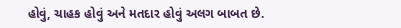હોવું, ચાહક હોવું અને મતદાર હોવું અલગ બાબત છે.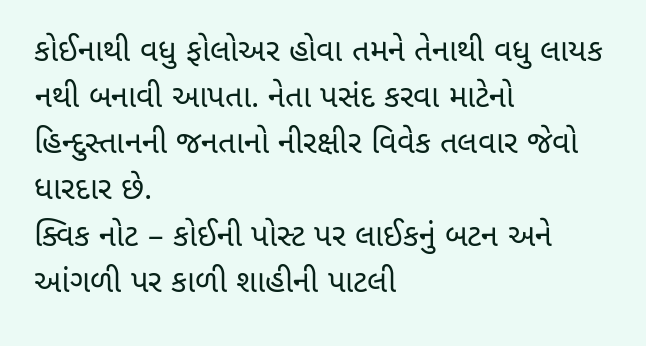કોઈનાથી વધુ ફોલોઅર હોવા તમને તેનાથી વધુ લાયક નથી બનાવી આપતા. નેતા પસંદ કરવા માટેનો હિન્દુસ્તાનની જનતાનો નીરક્ષીર વિવેક તલવાર જેવો ધારદાર છે.
ક્વિક નોટ – કોઈની પોસ્ટ પર લાઈકનું બટન અને આંગળી પર કાળી શાહીની પાટલી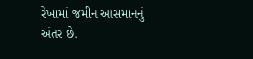રેખામાં જમીન આસમાનનું અંતર છે.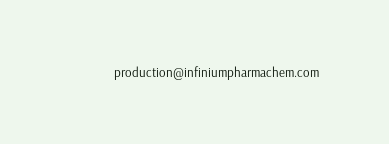production@infiniumpharmachem.com